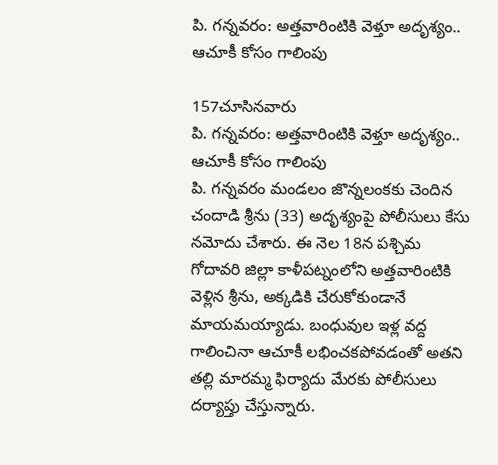పి. గన్నవరం: అత్తవారింటికి వెళ్తూ అదృశ్యం.. ఆచూకీ కోసం గాలింపు

157చూసినవారు
పి. గన్నవరం: అత్తవారింటికి వెళ్తూ అదృశ్యం.. ఆచూకీ కోసం గాలింపు
పి. గన్నవరం మండలం జొన్నలంకకు చెందిన చందాడి శ్రీను (33) అదృశ్యంపై పోలీసులు కేసు నమోదు చేశారు. ఈ నెల 18న పశ్చిమ గోదావరి జిల్లా కాళీపట్నంలోని అత్తవారింటికి వెళ్లిన శ్రీను, అక్కడికి చేరుకోకుండానే మాయమయ్యాడు. బంధువుల ఇళ్ల వద్ద గాలించినా ఆచూకీ లభించకపోవడంతో అతని తల్లి మారమ్మ ఫిర్యాదు మేరకు పోలీసులు దర్యాప్తు చేస్తున్నారు.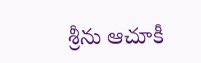శ్రీను ఆచూకీ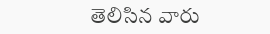తెలిసిన వారు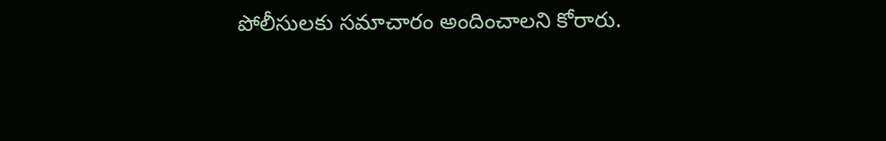పోలీసులకు సమాచారం అందించాలని కోరారు.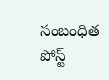సంబంధిత పోస్ట్